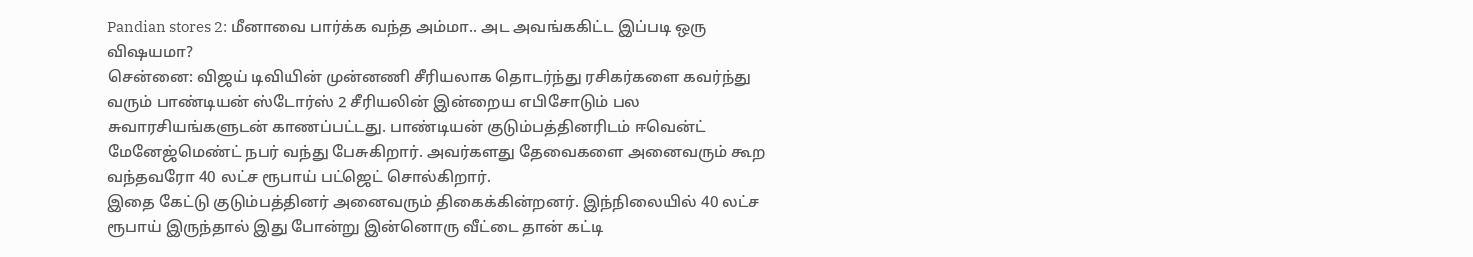Pandian stores 2: மீனாவை பார்க்க வந்த அம்மா.. அட அவங்ககிட்ட இப்படி ஒரு விஷயமா?
சென்னை: விஜய் டிவியின் முன்னணி சீரியலாக தொடர்ந்து ரசிகர்களை கவர்ந்து வரும் பாண்டியன் ஸ்டோர்ஸ் 2 சீரியலின் இன்றைய எபிசோடும் பல சுவாரசியங்களுடன் காணப்பட்டது. பாண்டியன் குடும்பத்தினரிடம் ஈவென்ட் மேனேஜ்மெண்ட் நபர் வந்து பேசுகிறார். அவர்களது தேவைகளை அனைவரும் கூற வந்தவரோ 40 லட்ச ரூபாய் பட்ஜெட் சொல்கிறார்.
இதை கேட்டு குடும்பத்தினர் அனைவரும் திகைக்கின்றனர். இந்நிலையில் 40 லட்ச ரூபாய் இருந்தால் இது போன்று இன்னொரு வீட்டை தான் கட்டி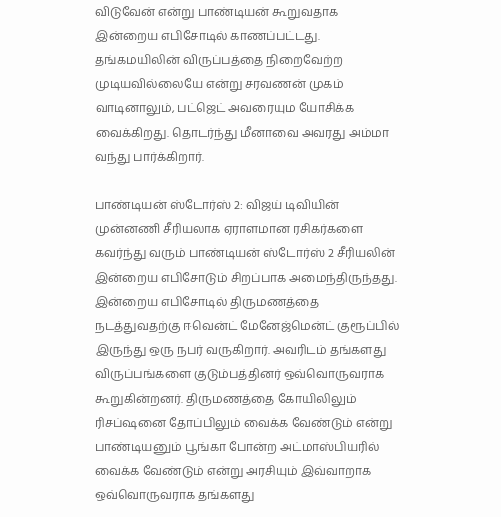விடுவேன் என்று பாண்டியன் கூறுவதாக இன்றைய எபிசோடில் காணப்பட்டது. தங்கமயிலின் விருப்பத்தை நிறைவேற்ற முடியவில்லையே என்று சரவணன் முகம் வாடினாலும், பட்ஜெட் அவரையும யோசிக்க வைக்கிறது. தொடர்ந்து மீனாவை அவரது அம்மா வந்து பார்க்கிறார்.

பாண்டியன் ஸ்டோர்ஸ் 2: விஜய் டிவியின் முன்னணி சீரியலாக ஏராளமான ரசிகர்களை கவர்ந்து வரும் பாண்டியன் ஸ்டோர்ஸ் 2 சீரியலின் இன்றைய எபிசோடும் சிறப்பாக அமைந்திருந்தது. இன்றைய எபிசோடில் திருமணத்தை நடத்துவதற்கு ஈவென்ட் மேனேஜ்மென்ட் குரூப்பில் இருந்து ஒரு நபர் வருகிறார். அவரிடம் தங்களது விருப்பங்களை குடும்பத்தினர் ஒவ்வொருவராக கூறுகின்றனர். திருமணத்தை கோயிலிலும் ரிசப்ஷனை தோப்பிலும் வைக்க வேண்டும் என்று பாண்டியனும் பூங்கா போன்ற அட்மாஸ்பியரில் வைக்க வேண்டும் என்று அரசியும் இவ்வாறாக ஒவ்வொருவராக தங்களது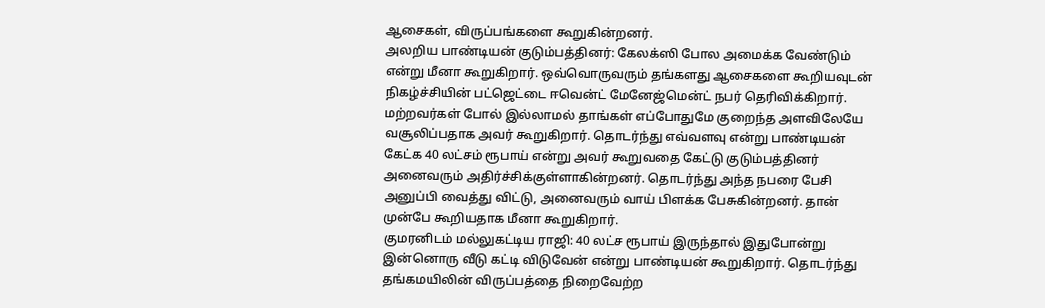ஆசைகள், விருப்பங்களை கூறுகின்றனர்.
அலறிய பாண்டியன் குடும்பத்தினர்: கேலக்ஸி போல அமைக்க வேண்டும் என்று மீனா கூறுகிறார். ஒவ்வொருவரும் தங்களது ஆசைகளை கூறியவுடன் நிகழ்ச்சியின் பட்ஜெட்டை ஈவென்ட் மேனேஜ்மென்ட் நபர் தெரிவிக்கிறார். மற்றவர்கள் போல் இல்லாமல் தாங்கள் எப்போதுமே குறைந்த அளவிலேயே வசூலிப்பதாக அவர் கூறுகிறார். தொடர்ந்து எவ்வளவு என்று பாண்டியன் கேட்க 40 லட்சம் ரூபாய் என்று அவர் கூறுவதை கேட்டு குடும்பத்தினர் அனைவரும் அதிர்ச்சிக்குள்ளாகின்றனர். தொடர்ந்து அந்த நபரை பேசி அனுப்பி வைத்து விட்டு, அனைவரும் வாய் பிளக்க பேசுகின்றனர். தான் முன்பே கூறியதாக மீனா கூறுகிறார்.
குமரனிடம் மல்லுகட்டிய ராஜி: 40 லட்ச ரூபாய் இருந்தால் இதுபோன்று இன்னொரு வீடு கட்டி விடுவேன் என்று பாண்டியன் கூறுகிறார். தொடர்ந்து தங்கமயிலின் விருப்பத்தை நிறைவேற்ற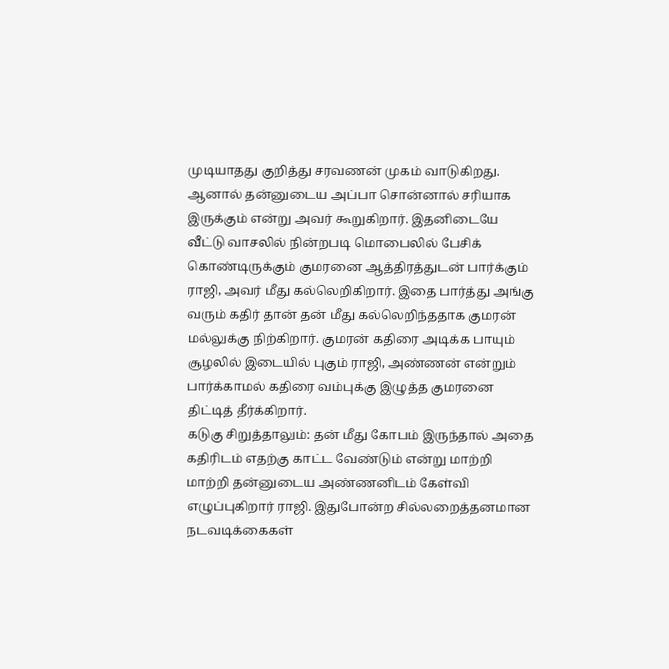முடியாதது குறித்து சரவணன் முகம் வாடுகிறது. ஆனால் தன்னுடைய அப்பா சொன்னால் சரியாக இருக்கும் என்று அவர் கூறுகிறார். இதனிடையே வீட்டு வாசலில் நின்றபடி மொபைலில் பேசிக் கொண்டிருக்கும் குமரனை ஆத்திரத்துடன் பார்க்கும் ராஜி, அவர் மீது கல்லெறிகிறார். இதை பார்த்து அங்கு வரும் கதிர் தான் தன் மீது கல்லெறிந்ததாக குமரன் மல்லுக்கு நிற்கிறார். குமரன் கதிரை அடிக்க பாயும் சூழலில் இடையில் புகும் ராஜி, அண்ணன் என்றும் பார்க்காமல் கதிரை வம்புக்கு இழுத்த குமரனை திட்டித் தீர்க்கிறார்.
கடுகு சிறுத்தாலும்: தன் மீது கோபம் இருந்தால் அதை கதிரிடம் எதற்கு காட்ட வேண்டும் என்று மாற்றி மாற்றி தன்னுடைய அண்ணனிடம் கேள்வி எழுப்புகிறார் ராஜி. இதுபோன்ற சில்லறைத்தனமான நடவடிக்கைகள்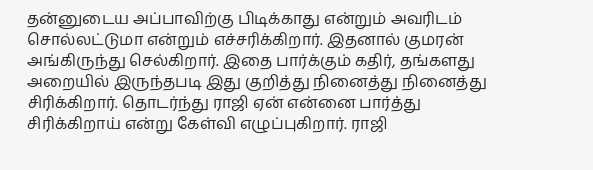தன்னுடைய அப்பாவிற்கு பிடிக்காது என்றும் அவரிடம் சொல்லட்டுமா என்றும் எச்சரிக்கிறார். இதனால் குமரன் அங்கிருந்து செல்கிறார். இதை பார்க்கும் கதிர், தங்களது அறையில் இருந்தபடி இது குறித்து நினைத்து நினைத்து சிரிக்கிறார். தொடர்ந்து ராஜி ஏன் என்னை பார்த்து சிரிக்கிறாய் என்று கேள்வி எழுப்புகிறார். ராஜி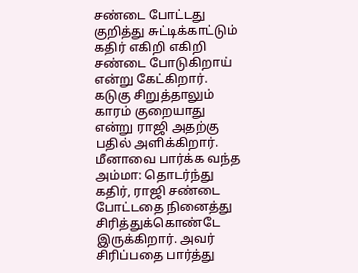சண்டை போட்டது குறித்து சுட்டிக்காட்டும் கதிர் எகிறி எகிறி சண்டை போடுகிறாய் என்று கேட்கிறார். கடுகு சிறுத்தாலும் காரம் குறையாது என்று ராஜி அதற்கு பதில் அளிக்கிறார்.
மீனாவை பார்க்க வந்த அம்மா: தொடர்ந்து கதிர், ராஜி சண்டை போட்டதை நினைத்து சிரித்துக்கொண்டே இருக்கிறார். அவர் சிரிப்பதை பார்த்து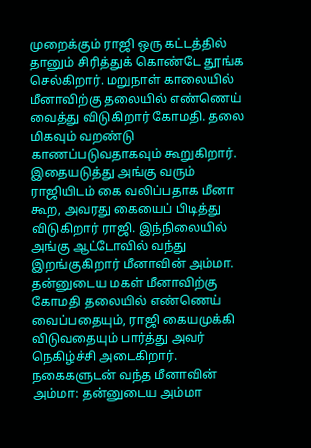முறைக்கும் ராஜி ஒரு கட்டத்தில் தானும் சிரித்துக் கொண்டே தூங்க செல்கிறார். மறுநாள் காலையில் மீனாவிற்கு தலையில் எண்ணெய் வைத்து விடுகிறார் கோமதி. தலை மிகவும் வறண்டு காணப்படுவதாகவும் கூறுகிறார். இதையடுத்து அங்கு வரும் ராஜியிடம் கை வலிப்பதாக மீனா கூற, அவரது கையைப் பிடித்து விடுகிறார் ராஜி. இந்நிலையில் அங்கு ஆட்டோவில் வந்து இறங்குகிறார் மீனாவின் அம்மா. தன்னுடைய மகள் மீனாவிற்கு கோமதி தலையில் எண்ணெய் வைப்பதையும், ராஜி கையமுக்கி விடுவதையும் பார்த்து அவர் நெகிழ்ச்சி அடைகிறார்.
நகைகளுடன் வந்த மீனாவின் அம்மா: தன்னுடைய அம்மா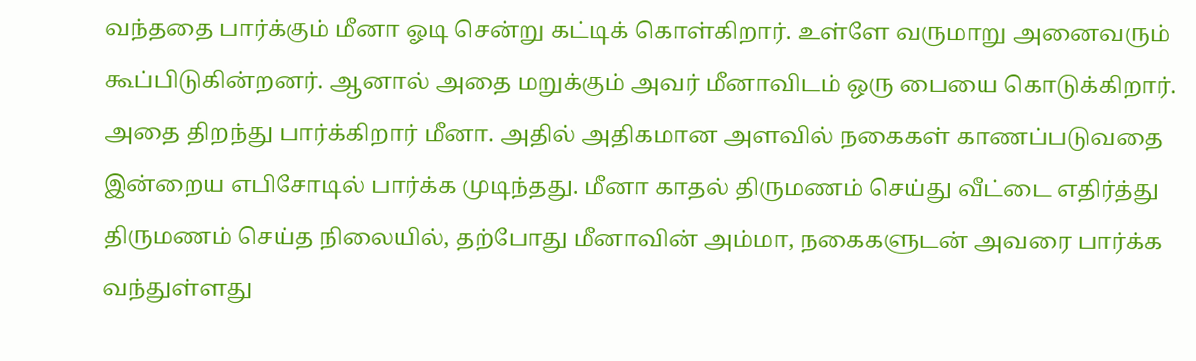வந்ததை பார்க்கும் மீனா ஓடி சென்று கட்டிக் கொள்கிறார். உள்ளே வருமாறு அனைவரும் கூப்பிடுகின்றனர். ஆனால் அதை மறுக்கும் அவர் மீனாவிடம் ஒரு பையை கொடுக்கிறார். அதை திறந்து பார்க்கிறார் மீனா. அதில் அதிகமான அளவில் நகைகள் காணப்படுவதை இன்றைய எபிசோடில் பார்க்க முடிந்தது. மீனா காதல் திருமணம் செய்து வீட்டை எதிர்த்து திருமணம் செய்த நிலையில், தற்போது மீனாவின் அம்மா, நகைகளுடன் அவரை பார்க்க வந்துள்ளது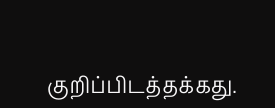குறிப்பிடத்தக்கது.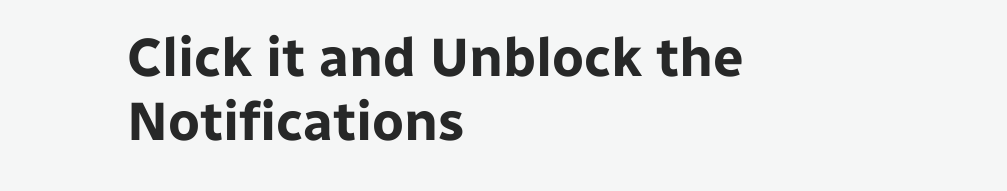Click it and Unblock the Notifications